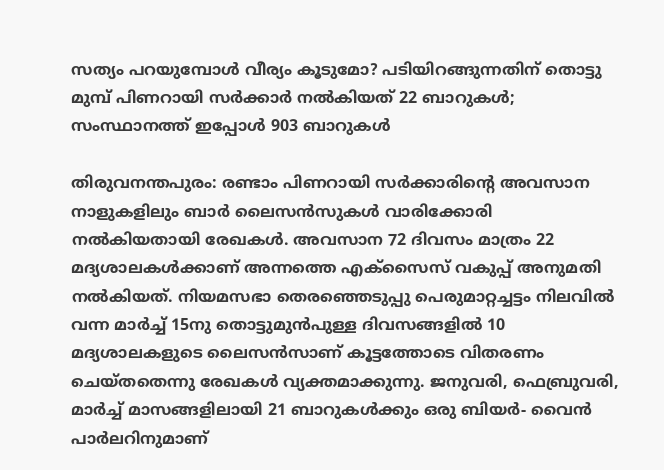സത്യം പറയുമ്പോൾ വീര്യം കൂടുമോ? പടിയിറങ്ങുന്നതിന് തൊട്ടു മുമ്പ് പിണറായി സർക്കാർ നൽകിയത് 22 ബാറുകൾ; സംസ്ഥാനത്ത് ഇപ്പോൾ 903 ബാറുകൾ

തിരുവനന്തപുരം: രണ്ടാം പിണറായി സർക്കാരിന്‍റെ അവസാന നാളുകളിലും ബാർ ലൈസൻസുകൾ വാരിക്കോരി നൽകിയതായി രേഖകൾ. അവസാന 72 ദിവസം മാത്രം 22 മദ്യശാലകൾക്കാണ് അന്നത്തെ എക്സൈസ് വകുപ്പ് അനുമതി നൽകിയത്. നിയമസഭാ തെരഞ്ഞെടുപ്പു പെരുമാറ്റച്ചട്ടം നിലവിൽ വന്ന മാർച്ച് 15നു തൊട്ടുമുൻപുള്ള ദിവസങ്ങളിൽ 10 മദ്യശാലകളുടെ ലൈസൻസാണ് കൂട്ടത്തോടെ വിതരണം ചെയ്തതെന്നു രേഖകൾ വ്യക്തമാക്കുന്നു. ജനുവരി, ഫെബ്രുവരി, മാർച്ച് മാസങ്ങളിലായി 21 ബാറുകൾക്കും ഒരു ബിയർ- വൈൻ പാർലറിനുമാണ്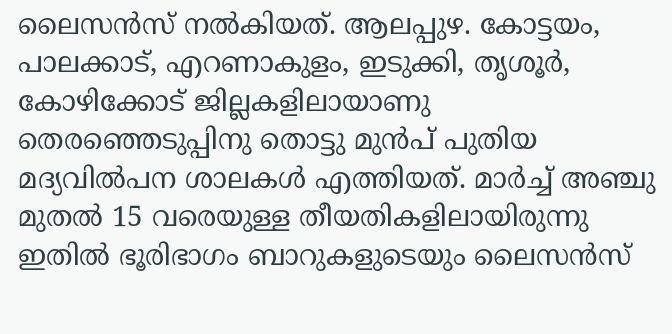ലൈസൻസ് നൽകിയത്. ആലപ്പുഴ. കോട്ടയം, പാലക്കാട്, എറണാകുളം, ഇടുക്കി, തൃശൂർ, കോഴിക്കോട് ജില്ലകളിലായാണു തെരഞ്ഞെടുപ്പിനു തൊട്ടു മുൻപ് പുതിയ മദ്യവിൽപന ശാലകൾ എത്തിയത്. മാർച്ച് അഞ്ചു മുതൽ 15 വരെയുള്ള തീയതികളിലായിരുന്നു ഇതിൽ ഭൂരിഭാഗം ബാറുകളുടെയും ലൈസൻസ്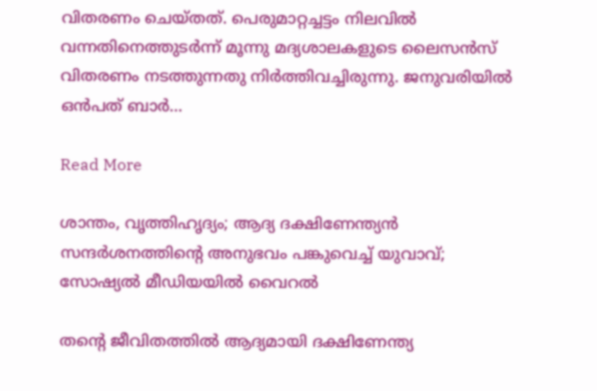വിതരണം ചെയ്തത്. പെരുമാറ്റച്ചട്ടം നിലവിൽ വന്നതിനെത്തുടർന്ന് മൂന്നു മദ്യശാലകളുടെ ലൈസൻസ് വിതരണം നടത്തുന്നതു നിർത്തിവച്ചിരുന്നു. ജനുവരിയിൽ ഒൻപത് ബാർ…

Read More

ശാന്തം, വൃത്തിഹൃദ്യം; ആദ്യ ദക്ഷിണേന്ത്യൻ സന്ദർശനത്തിന്‍റെ അനുഭവം പങ്കുവെച്ച് യുവാവ്; സോഷ്യൽ മീഡിയയിൽ വൈറൽ

തന്‍റെ ജീവിതത്തിൽ ആദ്യമായി ദക്ഷിണേന്ത്യ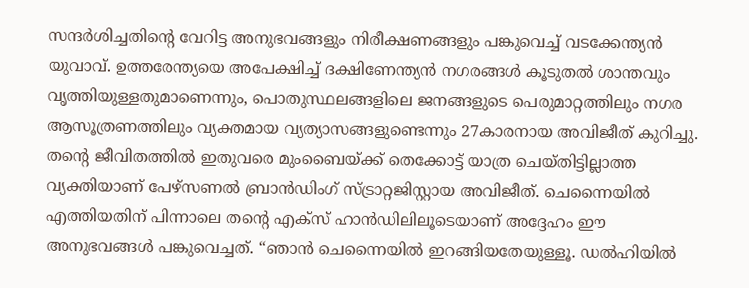സന്ദർശിച്ചതിന്‍റെ വേറിട്ട അനുഭവങ്ങളും നിരീക്ഷണങ്ങളും പങ്കുവെച്ച് വടക്കേന്ത്യൻ യുവാവ്. ഉത്തരേന്ത്യയെ അപേക്ഷിച്ച് ദക്ഷിണേന്ത്യൻ നഗരങ്ങൾ കൂടുതൽ ശാന്തവും വൃത്തിയുള്ളതുമാണെന്നും, പൊതുസ്ഥലങ്ങളിലെ ജനങ്ങളുടെ പെരുമാറ്റത്തിലും നഗര ആസൂത്രണത്തിലും വ്യക്തമായ വ്യത്യാസങ്ങളുണ്ടെന്നും 27കാരനായ അവിജീത് കുറിച്ചു. തന്‍റെ ജീവിതത്തിൽ ഇതുവരെ മുംബൈയ്ക്ക് തെക്കോട്ട് യാത്ര ചെയ്തിട്ടില്ലാത്ത വ്യക്തിയാണ് പേഴ്സണൽ ബ്രാൻഡിംഗ് സ്ട്രാറ്റജിസ്റ്റായ അവിജീത്. ചെന്നൈയിൽ എത്തിയതിന് പിന്നാലെ തന്‍റെ എക്സ് ഹാൻഡിലിലൂടെയാണ് അദ്ദേഹം ഈ അനുഭവങ്ങൾ പങ്കുവെച്ചത്. “ഞാൻ ചെന്നൈയിൽ ഇറങ്ങിയതേയുള്ളൂ. ഡൽഹിയിൽ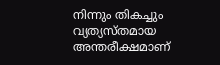നിന്നും തികച്ചും വ്യത്യസ്തമായ അന്തരീക്ഷമാണ്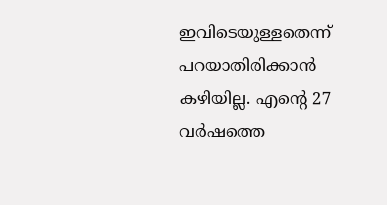ഇവിടെയുള്ളതെന്ന് പറയാതിരിക്കാൻ കഴിയില്ല. എന്റെ 27 വർഷത്തെ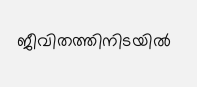ജീവിതത്തിനിടയിൽ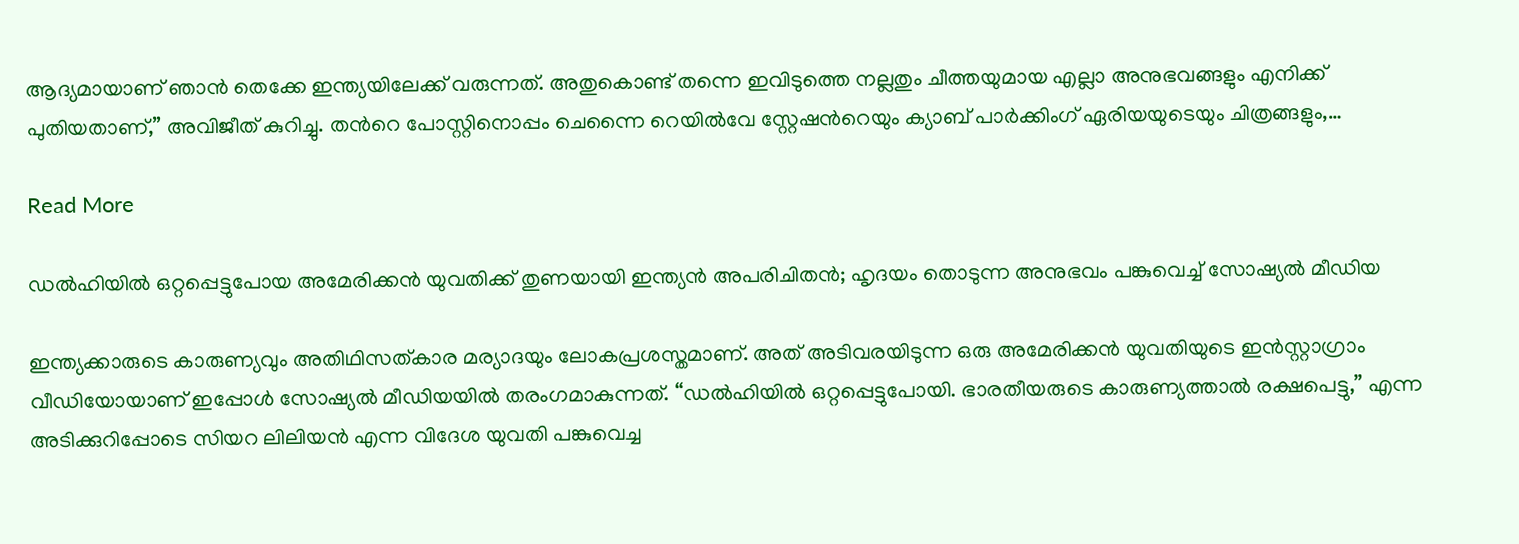ആദ്യമായാണ് ഞാൻ തെക്കേ ഇന്ത്യയിലേക്ക് വരുന്നത്. അതുകൊണ്ട് തന്നെ ഇവിടുത്തെ നല്ലതും ചീത്തയുമായ എല്ലാ അനുഭവങ്ങളും എനിക്ക് പുതിയതാണ്,” അവിജീത് കുറിച്ചു. തന്‍റെ പോസ്റ്റിനൊപ്പം ചെന്നൈ റെയിൽവേ സ്റ്റേഷന്‍റെയും ക്യാബ് പാർക്കിംഗ് ഏരിയയുടെയും ചിത്രങ്ങളും,…

Read More

ഡൽഹിയിൽ ഒറ്റപ്പെട്ടുപോയ അമേരിക്കൻ യുവതിക്ക് തുണയായി ഇന്ത്യൻ അപരിചിതൻ; ഹൃദയം തൊടുന്ന അനുഭവം പങ്കുവെച്ച് സോഷ്യൽ മീഡിയ

ഇന്ത്യക്കാരുടെ കാരുണ്യവും അതിഥിസത്കാര മര്യാദയും ലോകപ്രശസ്തമാണ്. അത് അടിവരയിടുന്ന ഒരു അമേരിക്കൻ യുവതിയുടെ ഇൻസ്റ്റാഗ്രാം വീഡിയോയാണ് ഇപ്പോൾ സോഷ്യൽ മീഡിയയിൽ തരംഗമാകുന്നത്. “ഡൽഹിയിൽ ഒറ്റപ്പെട്ടുപോയി. ഭാരതീയരുടെ കാരുണ്യത്താൽ രക്ഷപെട്ടു,” എന്ന അടിക്കുറിപ്പോടെ സിയറ ലിലിയൻ എന്ന വിദേശ യുവതി പങ്കുവെച്ച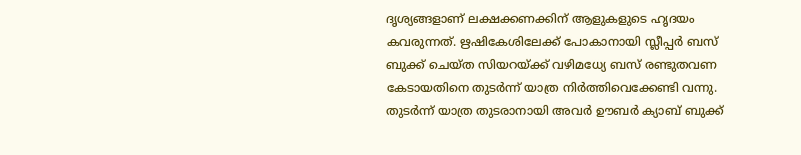ദൃശ്യങ്ങളാണ് ലക്ഷക്കണക്കിന് ആളുകളുടെ ഹൃദയം കവരുന്നത്. ഋഷികേശിലേക്ക് പോകാനായി സ്ലീപ്പർ ബസ് ബുക്ക് ചെയ്ത സിയറയ്ക്ക് വഴിമധ്യേ ബസ് രണ്ടുതവണ കേടായതിനെ തുടർന്ന് യാത്ര നിർത്തിവെക്കേണ്ടി വന്നു. തുടർന്ന് യാത്ര തുടരാനായി അവർ ഊബർ ക്യാബ് ബുക്ക്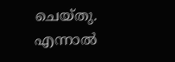ചെയ്തു. എന്നാൽ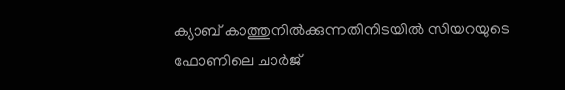ക്യാബ് കാത്തുനിൽക്കുന്നതിനിടയിൽ സിയറയുടെ ഫോണിലെ ചാർജ്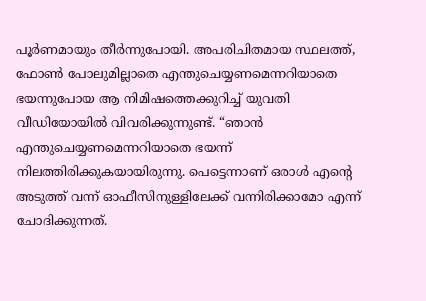പൂർണമായും തീർന്നുപോയി. അപരിചിതമായ സ്ഥലത്ത്, ഫോൺ പോലുമില്ലാതെ എന്തുചെയ്യണമെന്നറിയാതെ ഭയന്നുപോയ ആ നിമിഷത്തെക്കുറിച്ച് യുവതി വീഡിയോയിൽ വിവരിക്കുന്നുണ്ട്. “ഞാൻ എന്തുചെയ്യണമെന്നറിയാതെ ഭയന്ന് നിലത്തിരിക്കുകയായിരുന്നു. പെട്ടെന്നാണ് ഒരാൾ എന്‍റെ അടുത്ത് വന്ന് ഓഫീസിനുള്ളിലേക്ക് വന്നിരിക്കാമോ എന്ന് ചോദിക്കുന്നത്.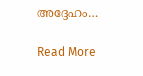അദ്ദേഹം…

Read More